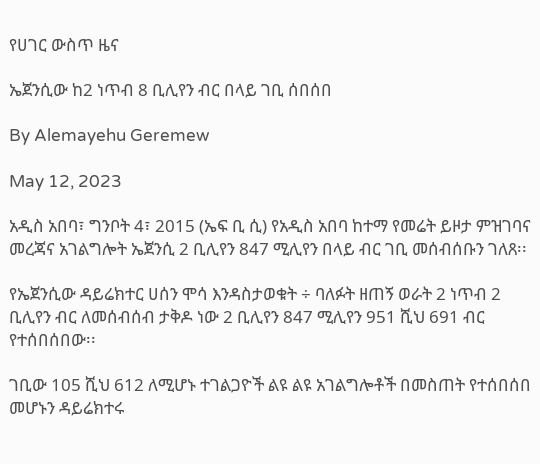የሀገር ውስጥ ዜና

ኤጀንሲው ከ2 ነጥብ 8 ቢሊየን ብር በላይ ገቢ ሰበሰበ

By Alemayehu Geremew

May 12, 2023

አዲስ አበባ፣ ግንቦት 4፣ 2015 (ኤፍ ቢ ሲ) የአዲስ አበባ ከተማ የመሬት ይዞታ ምዝገባና መረጃና አገልግሎት ኤጀንሲ 2 ቢሊየን 847 ሚሊየን በላይ ብር ገቢ መሰብሰቡን ገለጸ፡፡

የኤጀንሲው ዳይሬክተር ሀሰን ሞሳ እንዳስታወቁት ÷ ባለፉት ዘጠኝ ወራት 2 ነጥብ 2 ቢሊየን ብር ለመሰብሰብ ታቅዶ ነው 2 ቢሊየን 847 ሚሊየን 951 ሺህ 691 ብር የተሰበሰበው፡፡

ገቢው 105 ሺህ 612 ለሚሆኑ ተገልጋዮች ልዩ ልዩ አገልግሎቶች በመስጠት የተሰበሰበ መሆኑን ዳይሬክተሩ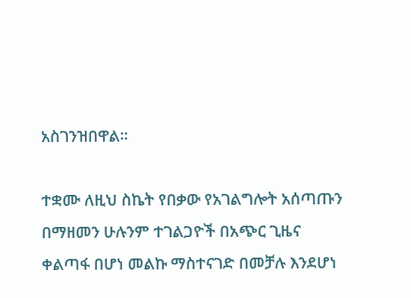አስገንዝበዋል፡፡

ተቋሙ ለዚህ ስኬት የበቃው የአገልግሎት አሰጣጡን በማዘመን ሁሉንም ተገልጋዮች በአጭር ጊዜና ቀልጣፋ በሆነ መልኩ ማስተናገድ በመቻሉ እንደሆነ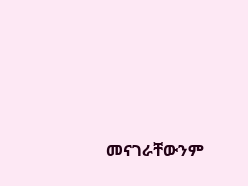መናገራቸውንም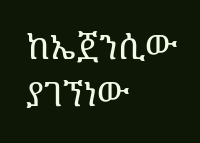ከኤጀንሲው ያገኘነው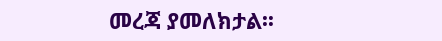መረጃ ያመለክታል፡፡